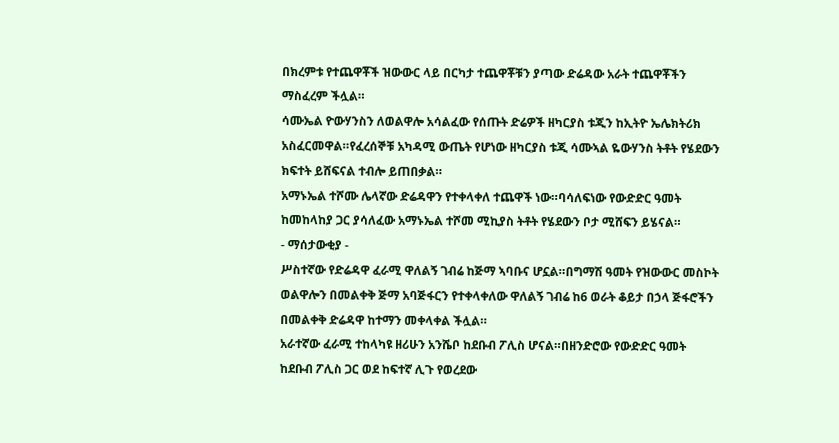በክረምቱ የተጨዋቾች ዝውውር ላይ በርካታ ተጨዋቾቹን ያጣው ድሬዳው አራት ተጨዋቾችን ማስፈረም ችሏል።
ሳሙኤል ዮውሃንስን ለወልዋሎ አሳልፈው የሰጡት ድሬዎች ዘካርያስ ቱጂን ከኢትዮ ኤሌክትሪክ አስፈርመዋል።የፈረሰኞቹ አካዳሚ ውጤት የሆነው ዘካርያስ ቱጂ ሳሙኣል ዬውሃንስ ትቶት የሄደውን ክፍተት ይሸፍናል ተብሎ ይጠበቃል።
አማኑኤል ተሾሙ ሌላኛው ድሬዳዋን የተቀላቀለ ተጨዋች ነው።ባሳለፍነው የውድድር ዓመት ከመከላከያ ጋር ያሳለፈው አማኑኤል ተሾመ ሚኪያስ ትቶት የሄደውን ቦታ ሚሸፍን ይሄናል።
- ማሰታውቂያ -
ሥስተኛው የድሬዳዋ ፈራሚ ዋለልኝ ገብሬ ከጅማ ኣባቡና ሆኗል።በግማሽ ዓመት የዝውውር መስኮት ወልዋሎን በመልቀቅ ጅማ አባጅፋርን የተቀላቀለው ዋለልኝ ገብሬ ከ6 ወራት ቆይታ በኃላ ጅፋሮችን በመልቀቅ ድሬዳዋ ከተማን መቀላቀል ችሏል።
አራተኛው ፈራሚ ተከላካዩ ዘሪሁን አንሼቦ ከደቡብ ፖሊስ ሆናል።በዘንድሮው የውድድር ዓመት ከደቡብ ፖሊስ ጋር ወደ ከፍተኛ ሊጉ የወረደው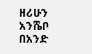ዘሪሁን አንሼቦ በአንድ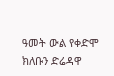ዓመት ውል የቀድሞ ክለቡን ድሬዳዋ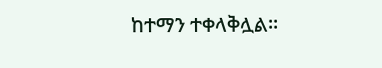ከተማን ተቀላቅሏል።